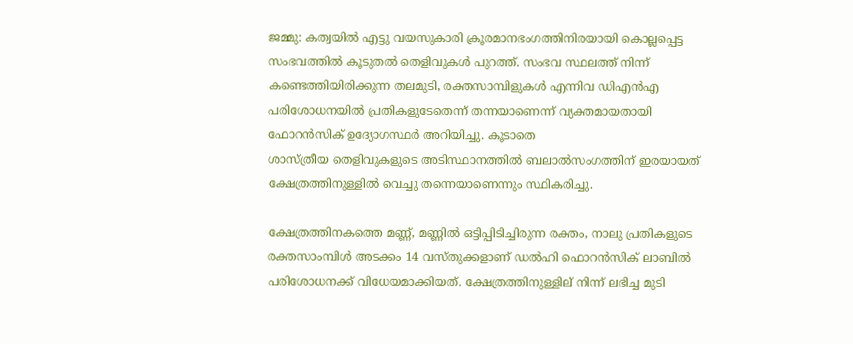ജമ്മു: കത്വയില്‍ എട്ടു വയസുകാരി ക്രൂരമാനഭംഗത്തിനിരയായി കൊല്ലപ്പെട്ട സംഭവത്തില്‍ കൂടുതല്‍ തെളിവുകള്‍ പുറത്ത്. സംഭവ സ്ഥലത്ത് നിന്ന് കണ്ടെത്തിയിരിക്കുന്ന തലമുടി, രക്തസാമ്പിളുകള്‍ എന്നിവ ഡിഎന്‍എ പരിശോധനയില്‍ പ്രതികളുടേതെന്ന് തന്നയാണെന്ന് വ്യക്തമായതായി ഫോറന്‍സിക് ഉദ്യോഗസ്ഥര്‍ അറിയിച്ചു. കൂടാതെ
ശാസ്ത്രീയ തെളിവുകളുടെ അടിസ്ഥാനത്തില്‍ ബലാല്‍സംഗത്തിന് ഇരയായത് ക്ഷേത്രത്തിനുള്ളില്‍ വെച്ചു തന്നെയാണെന്നും സ്ഥികരിച്ചു.

ക്ഷേത്രത്തിനകത്തെ മണ്ണ്, മണ്ണില്‍ ഒട്ടിപ്പിടിച്ചിരുന്ന രക്തം, നാലു പ്രതികളുടെ രക്തസാംമ്പിള്‍ അടക്കം 14 വസ്തുക്കളാണ് ഡല്‍ഹി ഫൊറന്‍സിക് ലാബില്‍ പരിശോധനക്ക് വിധേയമാക്കിയത്. ക്ഷേത്രത്തിനുള്ളില് നിന്ന് ലഭിച്ച മുടി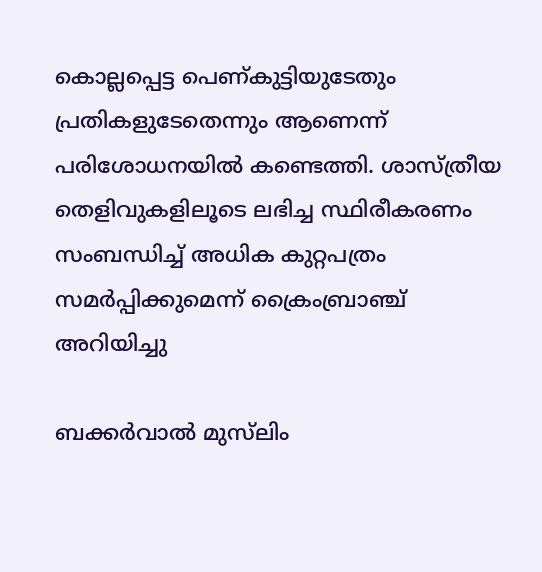കൊല്ലപ്പെട്ട പെണ്കുട്ടിയുടേതും പ്രതികളുടേതെന്നും ആണെന്ന് പരിശോധനയില്‍ കണ്ടെത്തി. ശാസ്ത്രീയ തെളിവുകളിലൂടെ ലഭിച്ച സ്ഥിരീകരണം സംബന്ധിച്ച് അധിക കുറ്റപത്രം സമര്‍പ്പിക്കുമെന്ന് ക്രൈംബ്രാഞ്ച് അറിയിച്ചു

ബക്കര്‍വാല്‍ മുസ്‌ലിം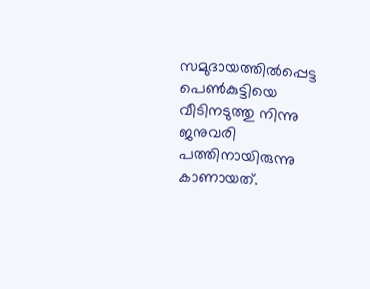സമുദായത്തില്‍പ്പെട്ട പെണ്‍കുട്ടിയെ വീടിനടുത്തു നിന്നു ജനുവരി പത്തിനായിരുന്നു കാണായത്.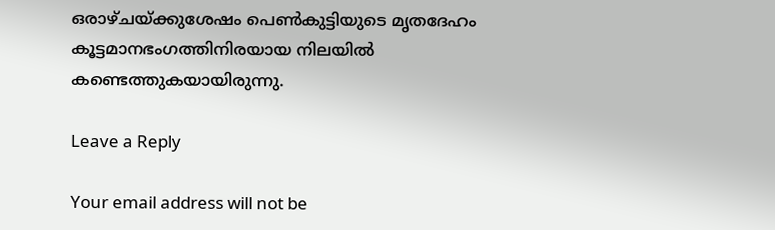ഒരാഴ്ചയ്ക്കുശേഷം പെണ്‍കുട്ടിയുടെ മൃതദേഹം കൂട്ടമാനഭംഗത്തിനിരയായ നിലയില്‍ കണ്ടെത്തുകയായിരുന്നു.

Leave a Reply

Your email address will not be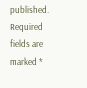published. Required fields are marked *